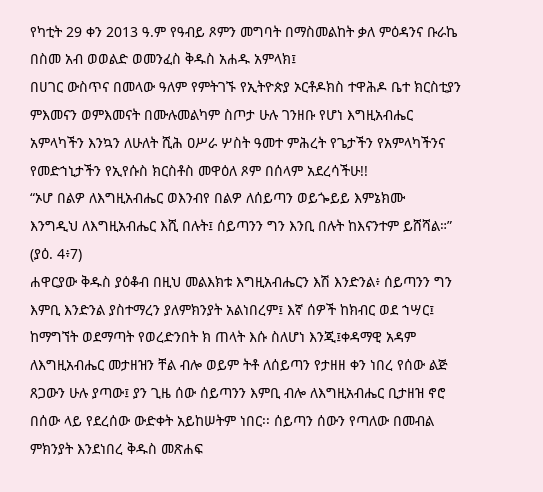የካቲት 29 ቀን 2013 ዓ.ም የዓብይ ጾምን መግባት በማስመልከት ቃለ ምዕዳንና ቡራኬ
በስመ አብ ወወልድ ወመንፈስ ቅዱስ አሐዱ አምላክ፤
በሀገር ውስጥና በመላው ዓለም የምትገኙ የኢትዮጵያ ኦርቶዶክስ ተዋሕዶ ቤተ ክርስቲያን ምእመናን ወምእመናት በሙሉመልካም ስጦታ ሁሉ ገንዘቡ የሆነ እግዚአብሔር አምላካችን እንኳን ለሁለት ሺሕ ዐሥራ ሦስት ዓመተ ምሕረት የጌታችን የአምላካችንና የመድኀኒታችን የኢየሱስ ክርስቶስ መዋዕለ ጾም በሰላም አደረሳችሁ!!
“ኦሆ በልዎ ለእግዚአብሔር ወእንብየ በልዎ ለሰይጣን ወይጐይይ እምኔክሙ
እንግዲህ ለእግዚአብሔር እሺ በሉት፤ ሰይጣንን ግን እንቢ በሉት ከእናንተም ይሸሻል።”
(ያዕ. 4፥7)
ሐዋርያው ቅዱስ ያዕቆብ በዚህ መልእክቱ እግዚአብሔርን እሽ እንድንል፥ ሰይጣንን ግን እምቢ እንድንል ያስተማረን ያለምክንያት አልነበረም፤ እኛ ሰዎች ከክብር ወደ ኀሣር፤ ከማግኘት ወደማጣት የወረድንበት ክ ጠላት እሱ ስለሆነ እንጂ፤ቀዳማዊ አዳም ለእግዚአብሔር መታዘዝን ቸል ብሎ ወይም ትቶ ለሰይጣን የታዘዘ ቀን ነበረ የሰው ልጅ ጸጋውን ሁሉ ያጣው፤ ያን ጊዜ ሰው ሰይጣንን እምቢ ብሎ ለእግዚአብሔር ቢታዘዝ ኖሮ በሰው ላይ የደረሰው ውድቀት አይከሠትም ነበር፡፡ ሰይጣን ሰውን የጣለው በመብል ምክንያት እንደነበረ ቅዱስ መጽሐፍ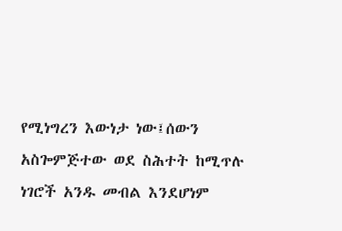የሚነግረን እውነታ ነው፤ሰውን አስጐምጅተው ወደ ስሕተት ከሚጥሉ ነገሮች አንዱ መብል እንደሆነም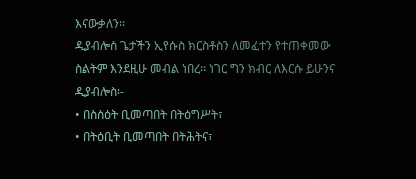እናውቃለን፡፡
ዲያብሎስ ጌታችን ኢየሱስ ክርስቶስን ለመፈተን የተጠቀመው ስልትም እንደዚሁ መብል ነበረ፡፡ ነገር ግን ክብር ለእርሱ ይሁንና ዲያብሎስ፡-
• በስስዕት ቢመጣበት በትዕግሥት፣
• በትዕቢት ቢመጣበት በትሕትና፣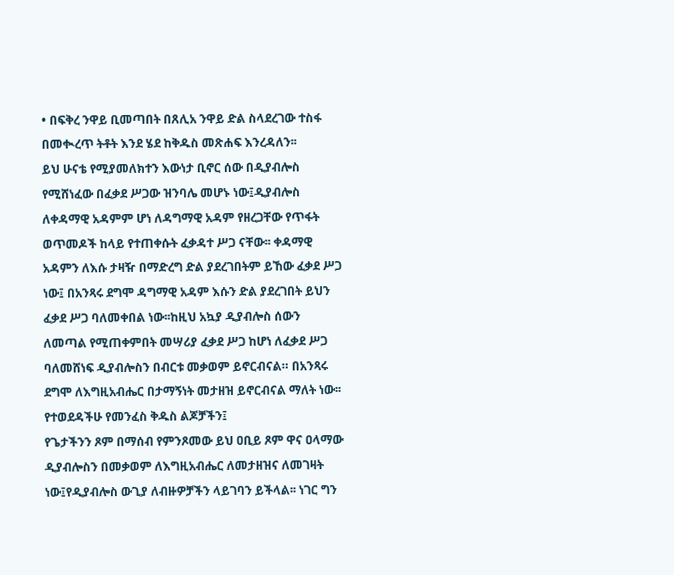• በፍቅረ ንዋይ ቢመጣበት በጸሊአ ንዋይ ድል ስላደረገው ተስፋ በመቊረጥ ትቶት እንደ ሄደ ከቅዱስ መጽሐፍ እንረዳለን፡፡
ይህ ሁናቴ የሚያመለክተን እውነታ ቢኖር ሰው በዲያብሎስ የሚሸነፈው በፈቃደ ሥጋው ዝንባሌ መሆኑ ነው፤ዲያብሎስ ለቀዳማዊ አዳምም ሆነ ለዳግማዊ አዳም የዘረጋቸው የጥፋት ወጥመዶች ከላይ የተጠቀሱት ፈቃዳተ ሥጋ ናቸው፡፡ ቀዳማዊ አዳምን ለእሱ ታዛዥ በማድረግ ድል ያደረገበትም ይኸው ፈቃደ ሥጋ ነው፤ በአንጻሩ ደግሞ ዳግማዊ አዳም እሱን ድል ያደረገበት ይህን ፈቃደ ሥጋ ባለመቀበል ነው፡፡ከዚህ አኳያ ዲያብሎስ ሰውን ለመጣል የሚጠቀምበት መሣሪያ ፈቃደ ሥጋ ከሆነ ለፈቃደ ሥጋ ባለመሸነፍ ዲያብሎስን በብርቱ መቃወም ይኖርብናል። በአንጻሩ ደግሞ ለእግዚአብሔር በታማኝነት መታዘዝ ይኖርብናል ማለት ነው፡፡
የተወደዳችሁ የመንፈስ ቅዱስ ልጆቻችን፤
የጌታችንን ጾም በማሰብ የምንጾመው ይህ ዐቢይ ጾም ዋና ዐላማው ዲያብሎስን በመቃወም ለእግዚአብሔር ለመታዘዝና ለመገዛት ነው፤የዲያብሎስ ውጊያ ለብዙዎቻችን ላይገባን ይችላል፡፡ ነገር ግን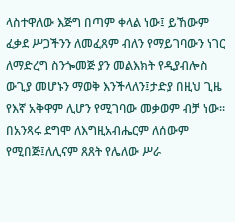ላስተዋለው እጅግ በጣም ቀላል ነው፤ ይኸውም ፈቃደ ሥጋችንን ለመፈጸም ብለን የማይገባውን ነገር ለማድረግ ስንጐመጅ ያን መልእክት የዲያብሎስ ውጊያ መሆኑን ማወቅ እንችላለን፤ታድያ በዚህ ጊዜ የእኛ አቅዋም ሊሆን የሚገባው መቃወም ብቻ ነው፡፡
በአንጻሩ ደግሞ ለእግዚአብሔርም ለሰውም የሚበጅ፤ለሊናም ጸጸት የሌለው ሥራ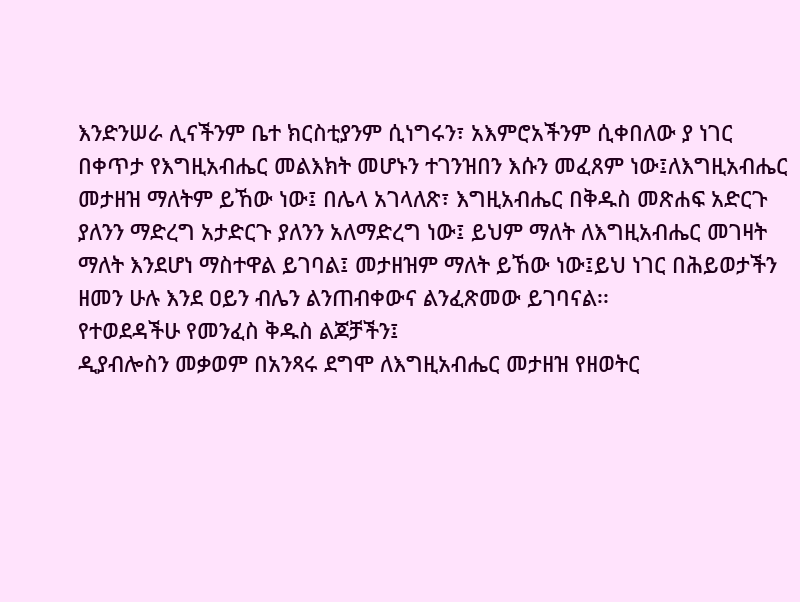እንድንሠራ ሊናችንም ቤተ ክርስቲያንም ሲነግሩን፣ አእምሮአችንም ሲቀበለው ያ ነገር በቀጥታ የእግዚአብሔር መልእክት መሆኑን ተገንዝበን እሱን መፈጸም ነው፤ለእግዚአብሔር መታዘዝ ማለትም ይኸው ነው፤ በሌላ አገላለጽ፣ እግዚአብሔር በቅዱስ መጽሐፍ አድርጉ ያለንን ማድረግ አታድርጉ ያለንን አለማድረግ ነው፤ ይህም ማለት ለእግዚአብሔር መገዛት ማለት እንደሆነ ማስተዋል ይገባል፤ መታዘዝም ማለት ይኸው ነው፤ይህ ነገር በሕይወታችን ዘመን ሁሉ እንደ ዐይን ብሌን ልንጠብቀውና ልንፈጽመው ይገባናል፡፡
የተወደዳችሁ የመንፈስ ቅዱስ ልጆቻችን፤
ዲያብሎስን መቃወም በአንጻሩ ደግሞ ለእግዚአብሔር መታዘዝ የዘወትር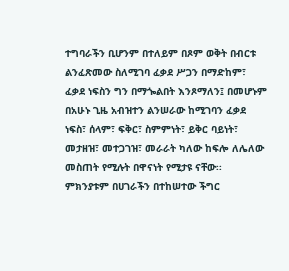ተግባራችን ቢሆንም በተለይም በጾም ወቅት በብርቱ ልንፈጽመው ስለሚገባ ፈቃደ ሥጋን በማድከም፣ ፈቃደ ነፍስን ግን በማጐልበት እንጾማለን፤ በመሆኑም በአሁኑ ጊዜ አብዝተን ልንሠራው ከሚገባን ፈቃደ ነፍስ፣ ሰላም፣ ፍቅር፣ ስምምነት፣ ይቅር ባይነት፣ መታዘዝ፣ መተጋገዝ፣ መራራት ካለው ከፍሎ ለሌለው መስጠት የሚሉት በዋናነት የሚታዩ ናቸው፡፡ ምክንያቱም በሀገራችን በተከሠተው ችግር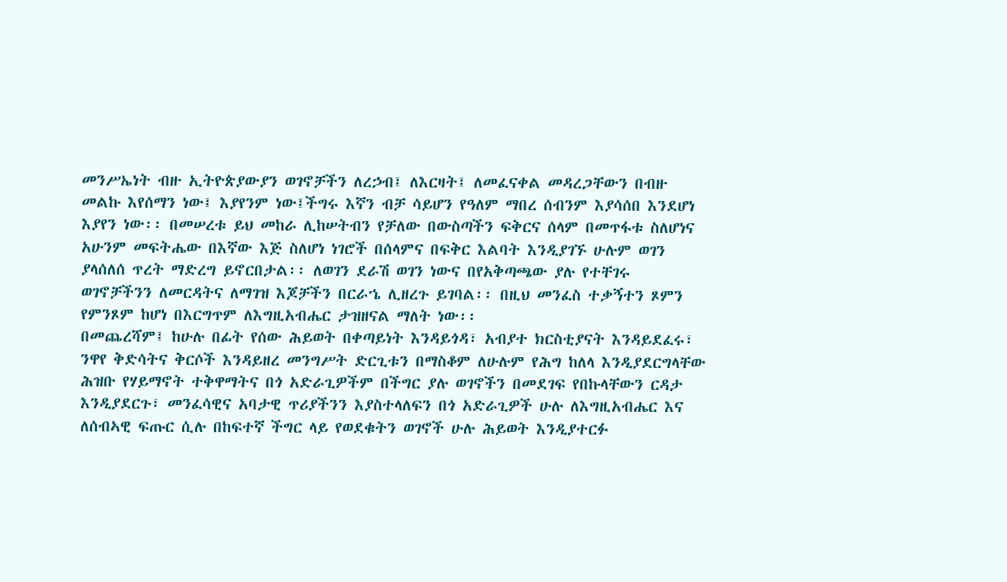መንሥኤነት ብዙ ኢትዮጵያውያን ወገኖቻችን ለረኃብ፤ ለእርዛት፤ ለመፈናቀል መዳረጋቸውን በብዙ መልኩ እየሰማን ነው፤ እያየንም ነው፤ችግሩ እኛን ብቻ ሳይሆን የዓለም ማበረ ሰብንም እያሳሰበ እንደሆነ እያየን ነው፡፡ በመሠረቱ ይህ መከራ ሊከሠትብን የቻለው በውስጣችን ፍቅርና ሰላም በመጥፋቱ ስለሆነና አሁንም መፍትሔው በእኛው እጅ ስለሆነ ነገሮች በሰላምና በፍቅር እልባት እንዲያገኙ ሁሉም ወገን ያላሰለሰ ጥረት ማድረግ ይኖርበታል፡፡ ለወገን ደራሽ ወገን ነውና በየአቅጣጫው ያሉ የተቸገሩ ወገኖቻችንን ለመርዳትና ለማገዝ እጆቻችን በርራኄ ሊዘረጉ ይገባል፡፡ በዚህ መንፈስ ተቃኝተን ጾምን የምንጾም ከሆነ በእርግጥም ለእግዚአብሔር ታዝዘናል ማለት ነው፡፡
በመጨረሻም፤ ከሁሉ በፊት የሰው ሕይወት በቀጣይነት እንዳይጎዳ፣ አብያተ ክርስቲያናት እንዳይደፈሩ፣ ንዋየ ቅድሳትና ቅርሶች እንዳይዘረ መንግሥት ድርጊቱን በማስቆም ለሁሉም የሕግ ከለላ እንዲያደርግላቸው ሕዝቡ የሃይማኖት ተቅዋማትና በጎ አድራጊዎችም በችግር ያሉ ወገኖችን በመደገፍ የበኩላቸውን ርዳታ እንዲያደርጉ፣ መንፈሳዊና አባታዊ ጥሪያችንን እያስተላለፍን በጎ አድራጊዎች ሁሉ ለእግዚአብሔር እና ለሰብኣዊ ፍጡር ሲሉ በከፍተኛ ችግር ላይ የወደቁትን ወገኖች ሁሉ ሕይወት እንዲያተርፉ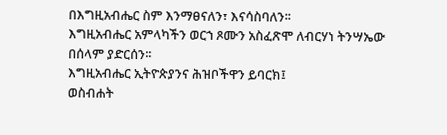በእግዚአብሔር ስም እንማፀናለን፣ እናሳስባለን፡፡
እግዚአብሔር አምላካችን ወርኀ ጾሙን አስፈጽሞ ለብርሃነ ትንሣኤው በሰላም ያድርሰን፡፡
እግዚአብሔር ኢትዮጵያንና ሕዝቦችዋን ይባርክ፤
ወስብሐት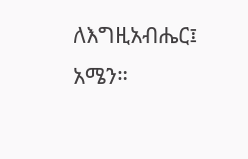ለእግዚአብሔር፤ አሜን።